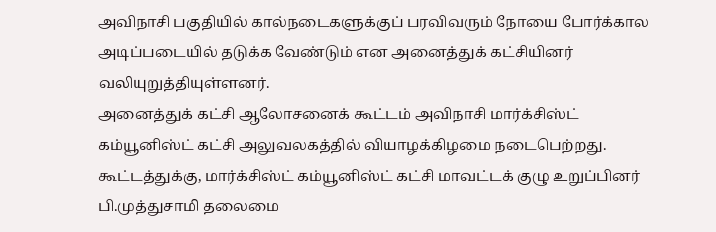அவிநாசி பகுதியில் கால்நடைகளுக்குப் பரவிவரும் நோயை போர்க்கால அடிப்படையில் தடுக்க வேண்டும் என அனைத்துக் கட்சியினர் வலியுறுத்தியுள்ளனர்.
அனைத்துக் கட்சி ஆலோசனைக் கூட்டம் அவிநாசி மார்க்சிஸ்ட் கம்யூனிஸ்ட் கட்சி அலுவலகத்தில் வியாழக்கிழமை நடைபெற்றது. கூட்டத்துக்கு, மார்க்சிஸ்ட் கம்யூனிஸ்ட் கட்சி மாவட்டக் குழு உறுப்பினர் பி.முத்துசாமி தலைமை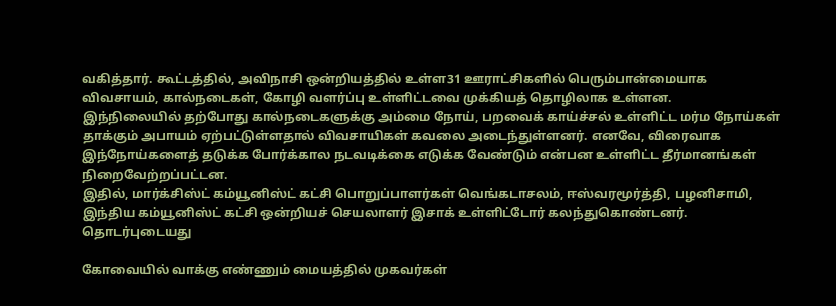வகித்தார். கூட்டத்தில், அவிநாசி ஒன்றியத்தில் உள்ள31 ஊராட்சிகளில் பெரும்பான்மையாக விவசாயம், கால்நடைகள், கோழி வளர்ப்பு உள்ளிட்டவை முக்கியத் தொழிலாக உள்ளன.
இந்நிலையில் தற்போது கால்நடைகளுக்கு அம்மை நோய், பறவைக் காய்ச்சல் உள்ளிட்ட மர்ம நோய்கள் தாக்கும் அபாயம் ஏற்பட்டுள்ளதால் விவசாயிகள் கவலை அடைந்துள்ளனர். எனவே, விரைவாக இந்நோய்களைத் தடுக்க போர்க்கால நடவடிக்கை எடுக்க வேண்டும் என்பன உள்ளிட்ட தீர்மானங்கள் நிறைவேற்றப்பட்டன.
இதில், மார்க்சிஸ்ட் கம்யூனிஸ்ட் கட்சி பொறுப்பாளர்கள் வெங்கடாசலம், ஈஸ்வரமூர்த்தி, பழனிசாமி, இந்திய கம்யூனிஸ்ட் கட்சி ஒன்றியச் செயலாளர் இசாக் உள்ளிட்டோர் கலந்துகொண்டனர்.
தொடர்புடையது

கோவையில் வாக்கு எண்ணும் மையத்தில் முகவர்கள்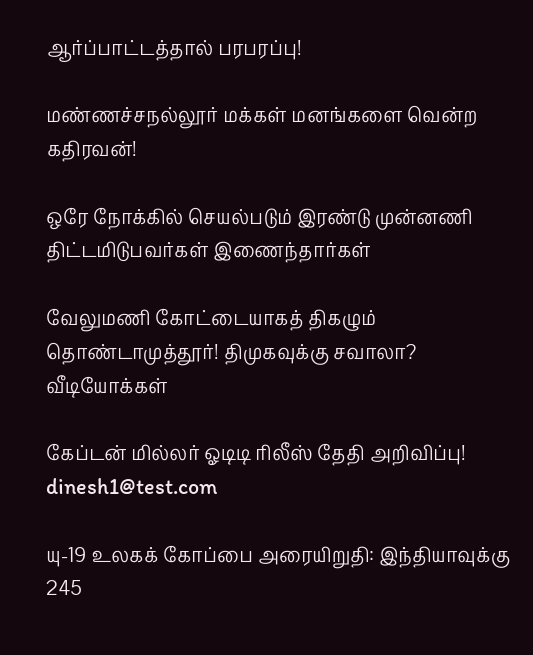ஆர்ப்பாட்டத்தால் பரபரப்பு!

மண்ணச்சநல்லூர் மக்கள் மனங்களை வென்ற கதிரவன்!

ஒரே நோக்கில் செயல்படும் இரண்டு முன்னணி திட்டமிடுபவர்கள் இணைந்தார்கள்

வேலுமணி கோட்டையாகத் திகழும் தொண்டாமுத்தூர்! திமுகவுக்கு சவாலா?
வீடியோக்கள்

கேப்டன் மில்லர் ஓடிடி ரிலீஸ் தேதி அறிவிப்பு!
dinesh1@test.com

யு-19 உலகக் கோப்பை அரையிறுதி: இந்தியாவுக்கு 245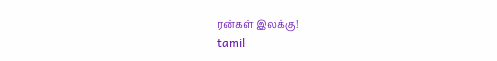ரன்கள் இலக்கு!
tamil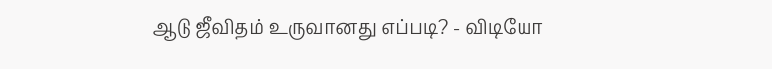ஆடு ஜீவிதம் உருவானது எப்படி? - விடியோ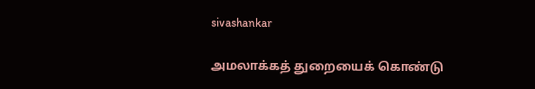sivashankar

அமலாக்கத் துறையைக் கொண்டு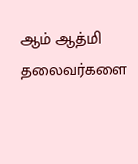ஆம் ஆத்மி தலைவர்களை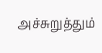அச்சுறுத்தும்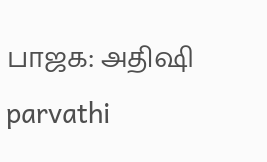பாஜக: அதிஷி
parvathi